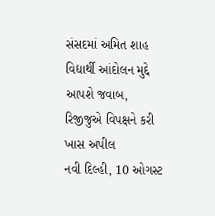સંસદમાં અમિત શાહ વિદ્યાર્થી આંદોલન મુદ્દે આપશે જવાબ, રિજીજુએ વિપક્ષને કરી ખાસ અપીલ
નવી દિલ્હી, 10 ઓગસ્ટ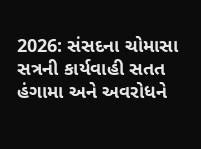2026: સંસદના ચોમાસા સત્રની કાર્યવાહી સતત હંગામા અને અવરોધને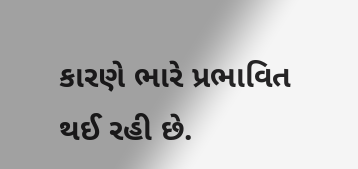કારણે ભારે પ્રભાવિત થઈ રહી છે.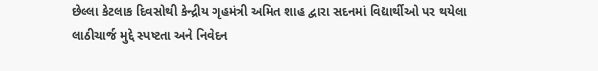છેલ્લા કેટલાક દિવસોથી કેન્દ્રીય ગૃહમંત્રી અમિત શાહ દ્વારા સદનમાં વિદ્યાર્થીઓ પર થયેલા લાઠીચાર્જ મુદ્દે સ્પષ્ટતા અને નિવેદન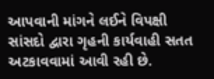આપવાની માંગને લઈને વિપક્ષી સાંસદો દ્વારા ગૃહની કાર્યવાહી સતત અટકાવવામાં આવી રહી છે.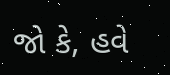જો કે, હવે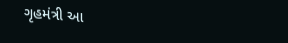ગૃહમંત્રી આ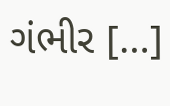ગંભીર […]